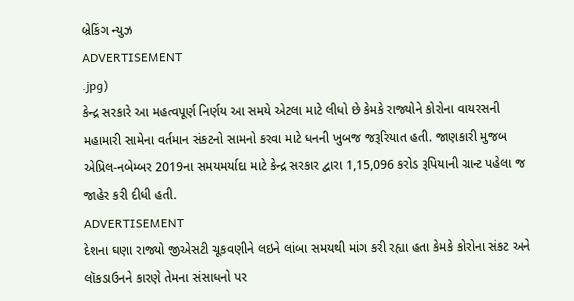બ્રેકિંગ ન્યુઝ
ADVERTISEMENT
.jpg)
કેન્દ્ર સરકારે આ મહત્વપૂર્ણ નિર્ણય આ સમયે એટલા માટે લીધો છે કેમકે રાજ્યોને કોરોના વાયરસની મહામારી સામેના વર્તમાન સંકટનો સામનો કરવા માટે ધનની ખુબજ જરૂરિયાત હતી. જાણકારી મુજબ એપ્રિલ-નબેમ્બર 2019ના સમયમર્યાદા માટે કેન્દ્ર સરકાર દ્વારા 1,15,096 કરોડ રૂપિયાની ગ્રાન્ટ પહેલા જ જાહેર કરી દીધી હતી.
ADVERTISEMENT
દેશના ઘણા રાજ્યો જીએસટી ચૂકવણીને લઇને લાંબા સમયથી માંગ કરી રહ્યા હતા કેમકે કોરોના સંકટ અને લૉકડાઉનને કારણે તેમના સંસાધનો પર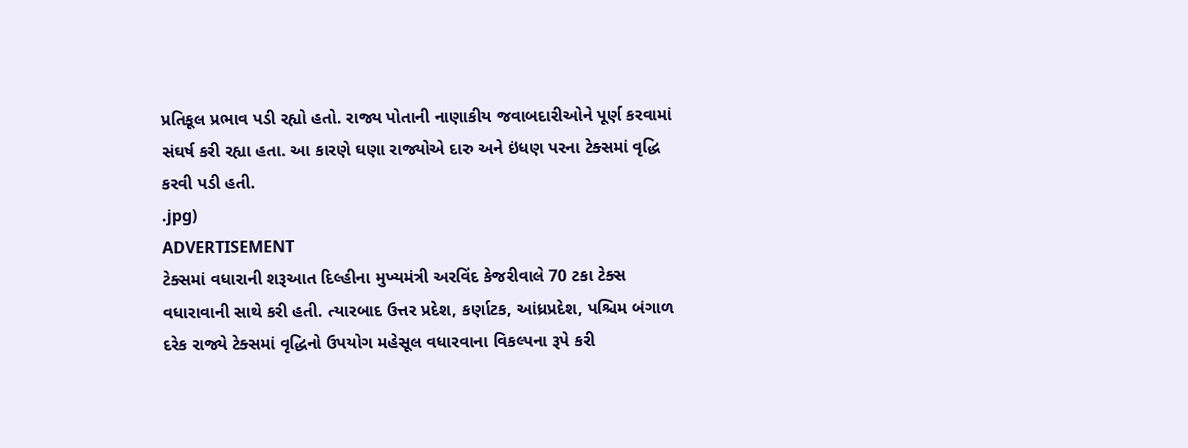પ્રતિકૂલ પ્રભાવ પડી રહ્યો હતો. રાજ્ય પોતાની નાણાકીય જવાબદારીઓને પૂર્ણ કરવામાં સંઘર્ષ કરી રહ્યા હતા. આ કારણે ઘણા રાજ્યોએ દારુ અને ઇંધણ પરના ટેક્સમાં વૃદ્ધિ કરવી પડી હતી.
.jpg)
ADVERTISEMENT
ટેક્સમાં વધારાની શરૂઆત દિલ્હીના મુખ્યમંત્રી અરવિંદ કેજરીવાલે 70 ટકા ટેક્સ વધારાવાની સાથે કરી હતી. ત્યારબાદ ઉત્તર પ્રદેશ, કર્ણાટક, આંધ્રપ્રદેશ, પશ્ચિમ બંગાળ દરેક રાજ્યે ટેક્સમાં વૃદ્ધિનો ઉપયોગ મહેસૂલ વધારવાના વિકલ્પના રૂપે કરી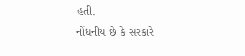હતી.
નોંધનીય છે કે સરકારે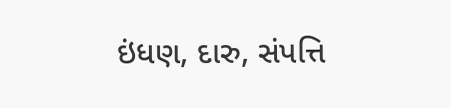ઇંધણ, દારુ, સંપત્તિ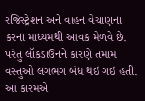રજિસ્ટ્રેશન અને વાહન વેચાણના કરના માધ્યમથી આવક મેળવે છે. પરંતુ લૉકડાઉનને કારણે તમામ વસ્તુઓ લગભગ બંધ થઇ ગઇ હતી. આ કારમએ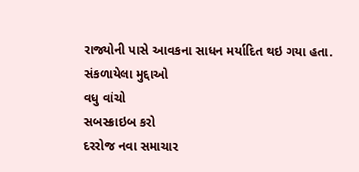રાજ્યોની પાસે આવકના સાધન મર્યાદિત થઇ ગયા હતા.
સંકળાયેલા મુદ્દાઓ
વધુ વાંચો
સબસ્ક્રાઇબ કરો
દરરોજ નવા સમાચાર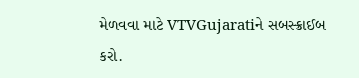મેળવવા માટે VTVGujaratiને સબસ્ક્રાઈબ કરો.